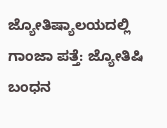ಜ್ಯೋತಿಷ್ಯಾಲಯದಲ್ಲಿ ಗಾಂಜಾ ಪತ್ತೆ: ಜ್ಯೋತಿಷಿ ಬಂಧನ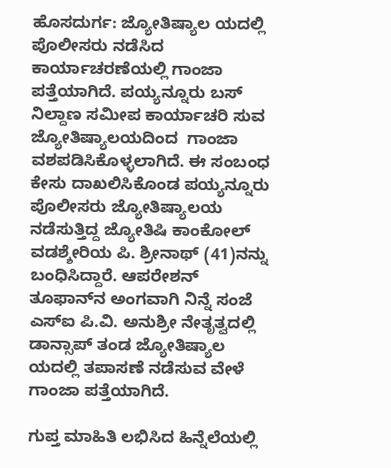ಹೊಸದುರ್ಗ: ಜ್ಯೋತಿಷ್ಯಾಲ ಯದಲ್ಲಿ ಪೊಲೀಸರು ನಡೆಸಿದ ಕಾರ್ಯಾಚರಣೆಯಲ್ಲಿ ಗಾಂಜಾ ಪತ್ತೆಯಾಗಿದೆ. ಪಯ್ಯನ್ನೂರು ಬಸ್ ನಿಲ್ದಾಣ ಸಮೀಪ ಕಾರ್ಯಾಚರಿ ಸುವ ಜ್ಯೋತಿಷ್ಯಾಲಯದಿಂದ  ಗಾಂಜಾ ವಶಪಡಿಸಿಕೊಳ್ಳಲಾಗಿದೆ. ಈ ಸಂಬಂಧ ಕೇಸು ದಾಖಲಿಸಿಕೊಂಡ ಪಯ್ಯನ್ನೂರು ಪೊಲೀಸರು ಜ್ಯೋತಿಷ್ಯಾಲಯ ನಡೆಸುತ್ತಿದ್ದ ಜ್ಯೋತಿಷಿ ಕಾಂಕೋಲ್ ವಡಶ್ಶೇರಿಯ ಪಿ. ಶ್ರೀನಾಥ್ (41)ನನ್ನು ಬಂಧಿಸಿದ್ದಾರೆ. ಆಪರೇಶನ್ ತೂಫಾನ್‌ನ ಅಂಗವಾಗಿ ನಿನ್ನೆ ಸಂಜೆ ಎಸ್‌ಐ ಪಿ.ವಿ. ಅನುಶ್ರೀ ನೇತೃತ್ವದಲ್ಲಿ ಡಾನ್ಸಾಪ್ ತಂಡ ಜ್ಯೋತಿಷ್ಯಾಲ ಯದಲ್ಲಿ ತಪಾಸಣೆ ನಡೆಸುವ ವೇಳೆ ಗಾಂಜಾ ಪತ್ತೆಯಾಗಿದೆ.

ಗುಪ್ತ ಮಾಹಿತಿ ಲಭಿಸಿದ ಹಿನ್ನೆಲೆಯಲ್ಲಿ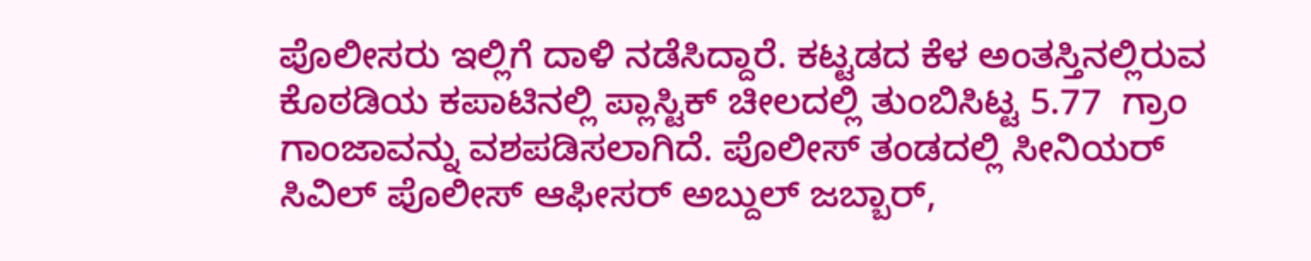ಪೊಲೀಸರು ಇಲ್ಲಿಗೆ ದಾಳಿ ನಡೆಸಿದ್ದಾರೆ. ಕಟ್ಟಡದ ಕೆಳ ಅಂತಸ್ತಿನಲ್ಲಿರುವ ಕೊಠಡಿಯ ಕಪಾಟಿನಲ್ಲಿ ಪ್ಲಾಸ್ಟಿಕ್ ಚೀಲದಲ್ಲಿ ತುಂಬಿಸಿಟ್ಟ 5.77  ಗ್ರಾಂ ಗಾಂಜಾವನ್ನು ವಶಪಡಿಸಲಾಗಿದೆ. ಪೊಲೀಸ್ ತಂಡದಲ್ಲಿ ಸೀನಿಯರ್ ಸಿವಿಲ್ ಪೊಲೀಸ್ ಆಫೀಸರ್ ಅಬ್ದುಲ್ ಜಬ್ಬಾರ್,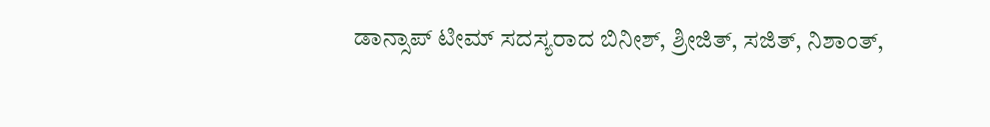ಡಾನ್ಸಾಪ್ ಟೀಮ್ ಸದಸ್ಯರಾದ ಬಿನೀಶ್, ಶ್ರೀಜಿತ್, ಸಜಿತ್, ನಿಶಾಂತ್,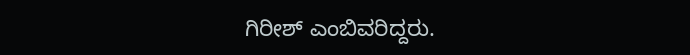ಗಿರೀಶ್ ಎಂಬಿವರಿದ್ದರು.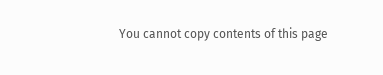You cannot copy contents of this page